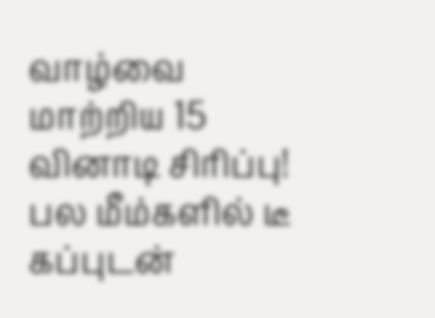வாழ்வை மாற்றிய 15 வினாடி சிரிப்பு! பல மீம்களில் டீ கப்புடன்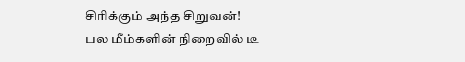சிரிக்கும் அந்த சிறுவன்!
பல மீம்களின் நிறைவில் டீ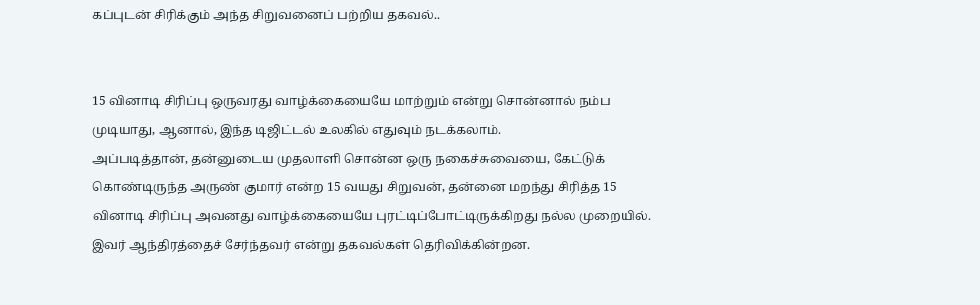கப்புடன் சிரிக்கும் அந்த சிறுவனைப் பற்றிய தகவல்..


15 வினாடி சிரிப்பு ஒருவரது வாழ்க்கையையே மாற்றும் என்று சொன்னால் நம்ப முடியாது, ஆனால், இந்த டிஜிட்டல் உலகில் எதுவும் நடக்கலாம்.
அப்படித்தான், தன்னுடைய முதலாளி சொன்ன ஒரு நகைச்சுவையை, கேட்டுக் கொண்டிருந்த அருண் குமார் என்ற 15 வயது சிறுவன், தன்னை மறந்து சிரித்த 15 வினாடி சிரிப்பு அவனது வாழ்க்கையையே புரட்டிப்போட்டிருக்கிறது நல்ல முறையில். இவர் ஆந்திரத்தைச் சேர்ந்தவர் என்று தகவல்கள் தெரிவிக்கின்றன.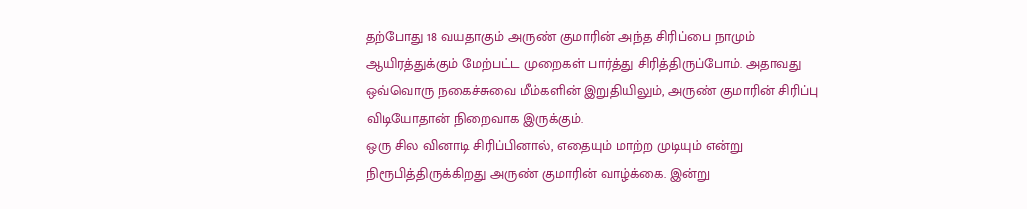தற்போது 18 வயதாகும் அருண் குமாரின் அந்த சிரிப்பை நாமும் ஆயிரத்துக்கும் மேற்பட்ட முறைகள் பார்த்து சிரித்திருப்போம். அதாவது ஒவ்வொரு நகைச்சுவை மீம்களின் இறுதியிலும், அருண் குமாரின் சிரிப்பு விடியோதான் நிறைவாக இருக்கும்.
ஒரு சில வினாடி சிரிப்பினால், எதையும் மாற்ற முடியும் என்று நிரூபித்திருக்கிறது அருண் குமாரின் வாழ்க்கை. இன்று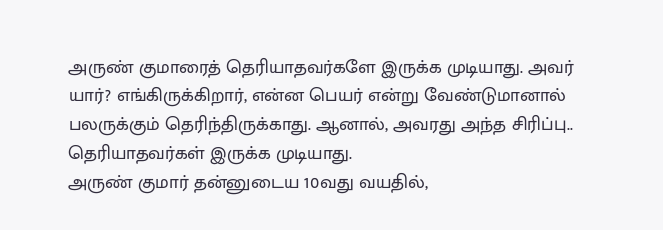அருண் குமாரைத் தெரியாதவர்களே இருக்க முடியாது. அவர் யார்? எங்கிருக்கிறார், என்ன பெயர் என்று வேண்டுமானால் பலருக்கும் தெரிந்திருக்காது. ஆனால், அவரது அந்த சிரிப்பு.. தெரியாதவர்கள் இருக்க முடியாது.
அருண் குமார் தன்னுடைய 10வது வயதில்,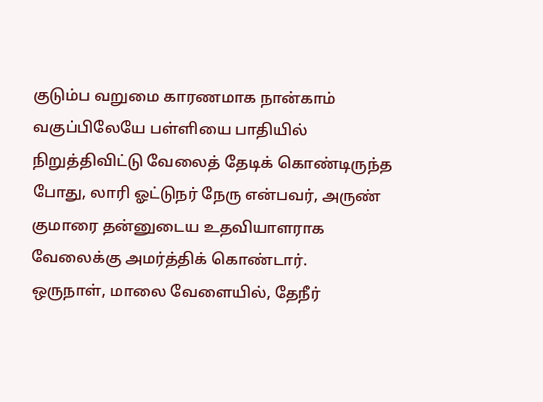குடும்ப வறுமை காரணமாக நான்காம் வகுப்பிலேயே பள்ளியை பாதியில் நிறுத்திவிட்டு வேலைத் தேடிக் கொண்டிருந்த போது, லாரி ஓட்டுநர் நேரு என்பவர், அருண் குமாரை தன்னுடைய உதவியாளராக வேலைக்கு அமர்த்திக் கொண்டார்.
ஒருநாள், மாலை வேளையில், தேநீர்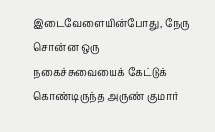இடைவேளையின்போது, நேரு சொன்ன ஒரு நகைச்சுவையைக் கேட்டுக் கொண்டிருந்த அருண் குமார்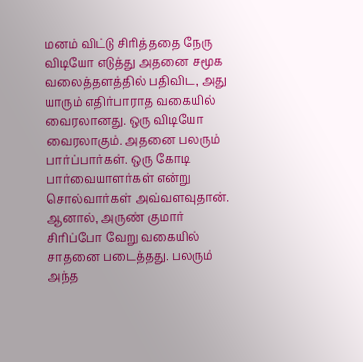மனம் விட்டு சிரித்ததை நேரு விடியோ எடுத்து அதனை சமூக வலைத்தளத்தில் பதிவிட, அது யாரும் எதிர்பாராத வகையில் வைரலானது. ஒரு விடியோ வைரலாகும். அதனை பலரும் பார்ப்பார்கள். ஒரு கோடி பார்வையாளர்கள் என்று சொல்வார்கள் அவ்வளவுதான். ஆனால், அருண் குமார் சிரிப்போ வேறு வகையில் சாதனை படைத்தது. பலரும் அந்த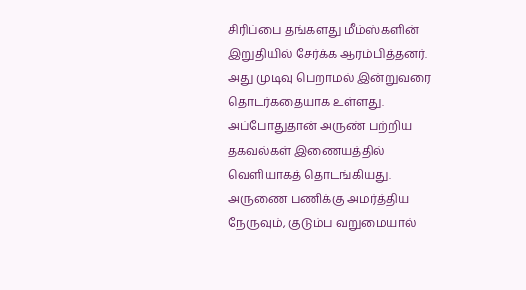சிரிப்பை தங்களது மீம்ஸ்களின் இறுதியில் சேர்க்க ஆரம்பித்தனர். அது முடிவு பெறாமல் இன்றுவரை தொடர்கதையாக உள்ளது.
அப்போதுதான் அருண் பற்றிய தகவல்கள் இணையத்தில் வெளியாகத் தொடங்கியது. அருணை பணிக்கு அமர்த்திய நேருவும், குடும்ப வறுமையால்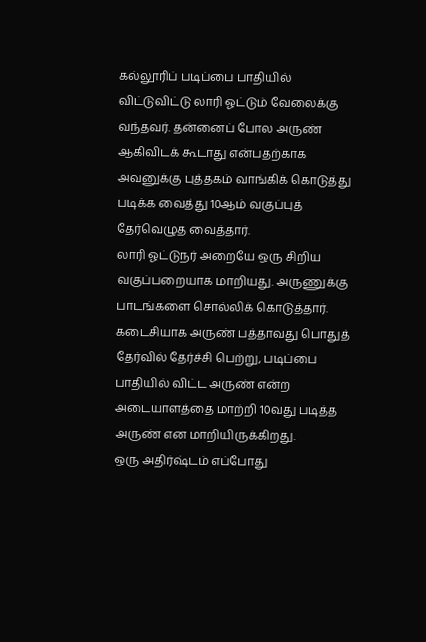கல்லூரிப் படிப்பை பாதியில் விட்டுவிட்டு லாரி ஓட்டும் வேலைக்கு வந்தவர். தன்னைப் போல அருண் ஆகிவிடக் கூடாது என்பதற்காக அவனுக்கு புத்தகம் வாங்கிக் கொடுத்து படிக்க வைத்து 10ஆம் வகுப்புத் தேர்வெழுத வைத்தார்.
லாரி ஓட்டுநர் அறையே ஒரு சிறிய வகுப்பறையாக மாறியது. அருணுக்கு பாடங்களை சொல்லிக் கொடுத்தார். கடைசியாக அருண் பத்தாவது பொதுத் தேர்வில் தேர்ச்சி பெற்று, படிப்பை பாதியில் விட்ட அருண் என்ற அடையாளத்தை மாற்றி 10வது படித்த அருண் என மாறியிருக்கிறது.
ஒரு அதிர்ஷ்டம் எப்போது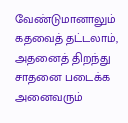வேண்டுமானாலும் கதவைத் தட்டலாம், அதனைத் திறந்து சாதனை படைக்க அனைவரும்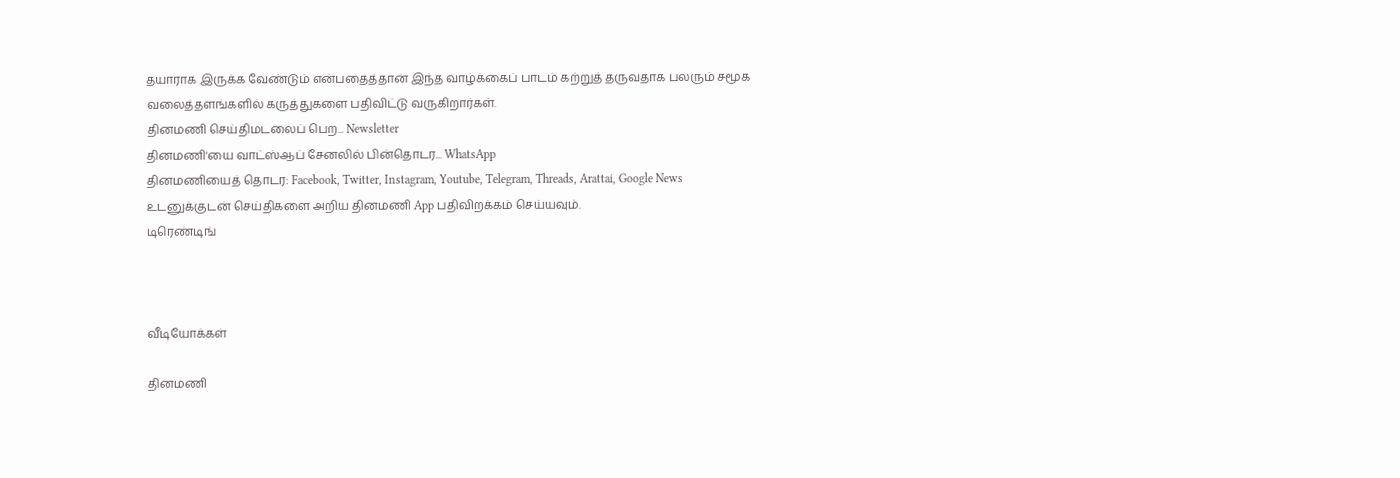தயாராக இருக்க வேண்டும் என்பதைத்தான் இந்த வாழ்க்கைப் பாடம் கற்றுத் தருவதாக பலரும் சமூக வலைத்தளங்களில் கருத்துகளை பதிவிட்டு வருகிறார்கள்.
தினமணி செய்திமடலைப் பெற... Newsletter
தினமணி'யை வாட்ஸ்ஆப் சேனலில் பின்தொடர... WhatsApp
தினமணியைத் தொடர: Facebook, Twitter, Instagram, Youtube, Telegram, Threads, Arattai, Google News
உடனுக்குடன் செய்திகளை அறிய தினமணி App பதிவிறக்கம் செய்யவும்.
டிரெண்டிங்



வீடியோக்கள்

தினமணி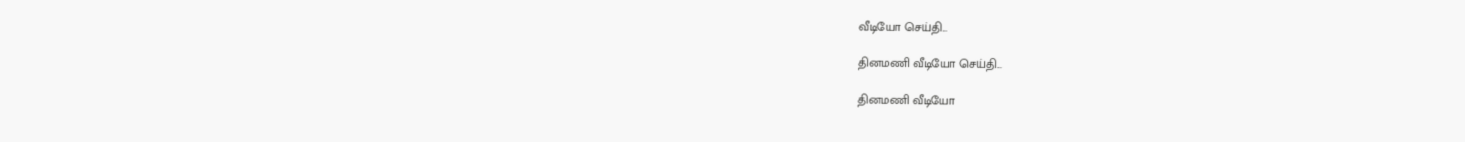வீடியோ செய்தி...

தினமணி வீடியோ செய்தி...

தினமணி வீடியோ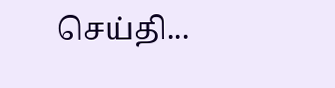செய்தி...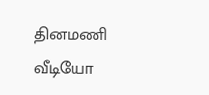தினமணி வீடியோ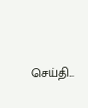செய்தி...